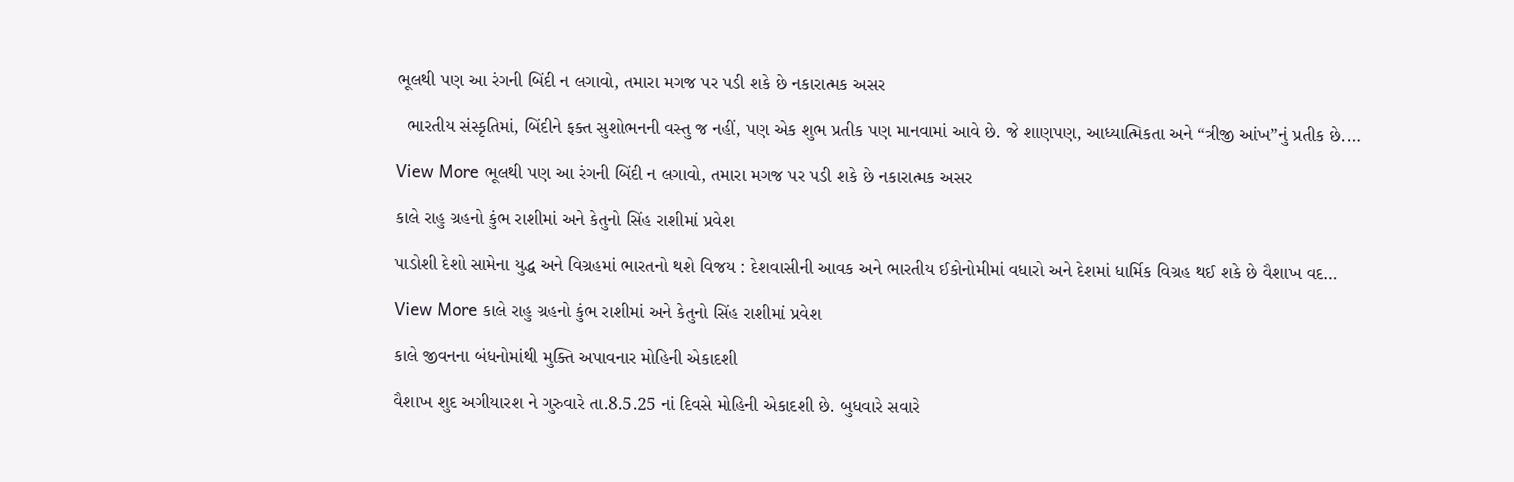ભૂલથી પણ આ રંગની બિંદી ન લગાવો, તમારા મગજ પર પડી શકે છે નકારાત્મક અસર

  ભારતીય સંસ્કૃતિમાં, બિંદીને ફક્ત સુશોભનની વસ્તુ જ નહીં, પણ એક શુભ પ્રતીક પણ માનવામાં આવે છે. જે શાણપણ, આધ્યાત્મિકતા અને “ત્રીજી આંખ”નું પ્રતીક છે.…

View More ભૂલથી પણ આ રંગની બિંદી ન લગાવો, તમારા મગજ પર પડી શકે છે નકારાત્મક અસર

કાલે રાહુ ગ્રહનો કુંભ રાશીમાં અને કેતુનો સિંહ રાશીમાં પ્રવેશ

પાડોશી દેશો સામેના યુદ્ધ અને વિગ્રહમાં ભારતનો થશે વિજય : દેશવાસીની આવક અને ભારતીય ઈકોનોમીમાં વધારો અને દેશમાં ધાર્મિક વિગ્રહ થઈ શકે છે વૈશાખ વદ…

View More કાલે રાહુ ગ્રહનો કુંભ રાશીમાં અને કેતુનો સિંહ રાશીમાં પ્રવેશ

કાલે જીવનના બંધનોમાંથી મુક્તિ અપાવનાર મોહિની એકાદશી

વૈશાખ શુદ અગીયારશ ને ગુરુવારે તા.8.5.25 નાં દિવસે મોહિની એકાદશી છે. બુધવારે સવારે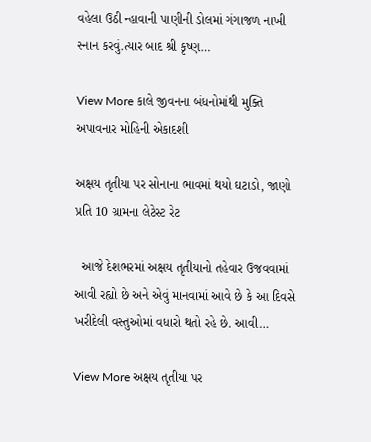વહેલા ઉઠી ન્હાવાની પાણીની ડોલમાં ગંગાજળ નાખી સ્નાન કરવું.ત્યાર બાદ શ્રી કૃષ્ણ…

View More કાલે જીવનના બંધનોમાંથી મુક્તિ અપાવનાર મોહિની એકાદશી

અક્ષય તૃતીયા પર સોનાના ભાવમાં થયો ઘટાડો, જાણો પ્રતિ 10 ગ્રામના લેટેસ્ટ રેટ

  આજે દેશભરમાં અક્ષય તૃતીયાનો તહેવાર ઉજવવામાં આવી રહ્યો છે અને એવું માનવામાં આવે છે કે આ દિવસે ખરીદેલી વસ્તુઓમાં વધારો થતો રહે છે. આવી…

View More અક્ષય તૃતીયા પર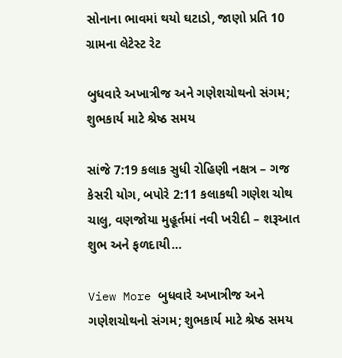સોનાના ભાવમાં થયો ઘટાડો, જાણો પ્રતિ 10 ગ્રામના લેટેસ્ટ રેટ

બુધવારે અખાત્રીજ અને ગણેશચોથનો સંગમ; શુભકાર્ય માટે શ્રેષ્ઠ સમય

સાંજે 7:19 કલાક સુધી રોહિણી નક્ષત્ર – ગજ કેસરી યોગ, બપોરે 2:11 કલાકથી ગણેશ ચોથ ચાલુ, વણજોયા મુહૂર્તમાં નવી ખરીદી – શરૂઆત શુભ અને ફળદાયી…

View More બુધવારે અખાત્રીજ અને ગણેશચોથનો સંગમ; શુભકાર્ય માટે શ્રેષ્ઠ સમય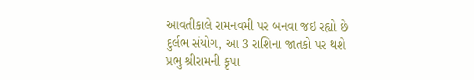આવતીકાલે રામનવમી પર બનવા જઇ રહ્યો છે દુર્લભ સંયોગ, આ 3 રાશિના જાતકો પર થશે પ્રભુ શ્રીરામની કૃપા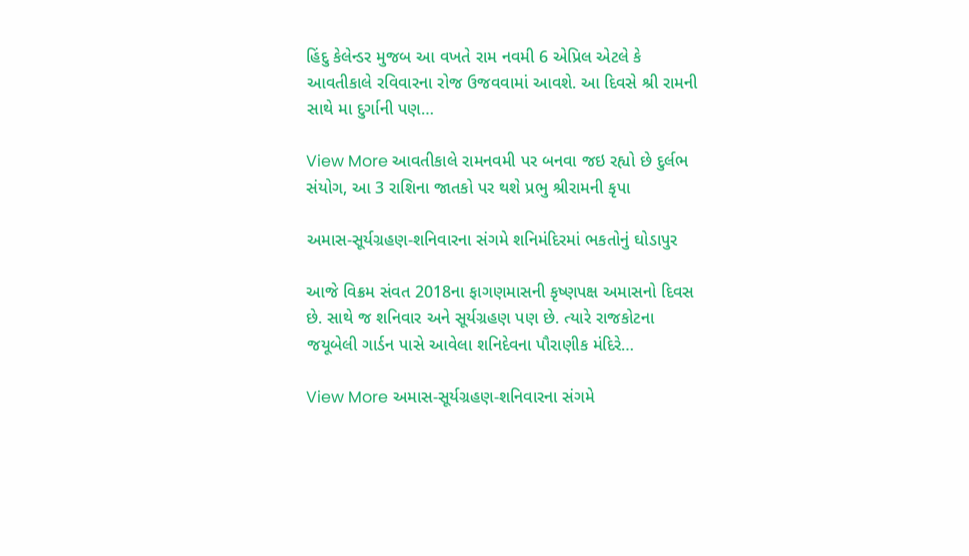હિંદુ કેલેન્ડર મુજબ આ વખતે રામ નવમી 6 એપ્રિલ એટલે કે આવતીકાલે રવિવારના રોજ ઉજવવામાં આવશે. આ દિવસે શ્રી રામની સાથે મા દુર્ગાની પણ…

View More આવતીકાલે રામનવમી પર બનવા જઇ રહ્યો છે દુર્લભ સંયોગ, આ 3 રાશિના જાતકો પર થશે પ્રભુ શ્રીરામની કૃપા

અમાસ-સૂર્યગ્રહણ-શનિવારના સંગમે શનિમંદિરમાં ભકતોનું ઘોડાપુર

આજે વિક્રમ સંવત 2018ના ફાગણમાસની કૃષ્ણપક્ષ અમાસનો દિવસ છે. સાથે જ શનિવાર અને સૂર્યગ્રહણ પણ છે. ત્યારે રાજકોટના જયૂબેલી ગાર્ડન પાસે આવેલા શનિદેવના પૌરાણીક મંદિરે…

View More અમાસ-સૂર્યગ્રહણ-શનિવારના સંગમે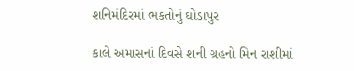શનિમંદિરમાં ભકતોનું ઘોડાપુર

કાલે અમાસનાં દિવસે શની ગ્રહનો મિન રાશીમાં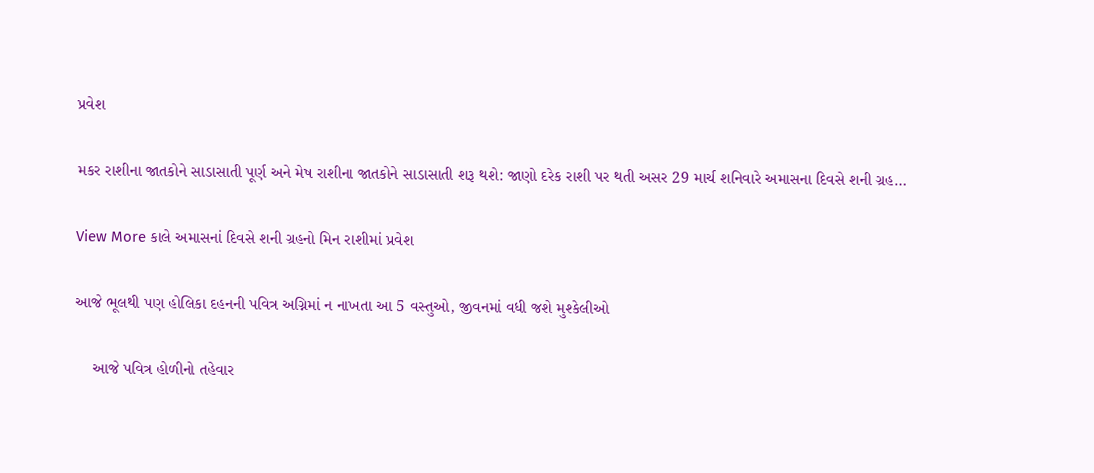પ્રવેશ

મકર રાશીના જાતકોને સાડાસાતી પૂર્ણ અને મેષ રાશીના જાતકોને સાડાસાતી શરૂ થશે: જાણો દરેક રાશી પર થતી અસર 29 માર્ચ શનિવારે અમાસના દિવસે શની ગ્રહ…

View More કાલે અમાસનાં દિવસે શની ગ્રહનો મિન રાશીમાં પ્રવેશ

આજે ભૂલથી પણ હોલિકા દહનની પવિત્ર અગ્નિમાં ન નાખતા આ 5 વસ્તુઓ, જીવનમાં વધી જશે મુશ્કેલીઓ

    આજે પવિત્ર હોળીનો તહેવાર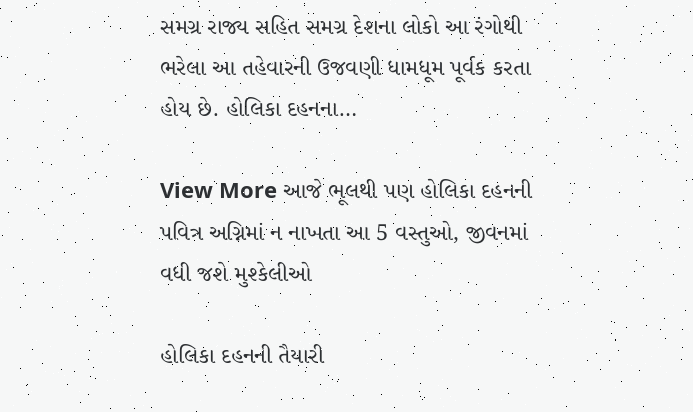સમગ્ર રાજ્ય સહિત સમગ્ર દેશના લોકો આ રંગોથી ભરેલા આ તહેવારની ઉજવણી ધામધૂમ પૂર્વક કરતા હોય છે. હોલિકા દહનના…

View More આજે ભૂલથી પણ હોલિકા દહનની પવિત્ર અગ્નિમાં ન નાખતા આ 5 વસ્તુઓ, જીવનમાં વધી જશે મુશ્કેલીઓ

હોલિકા દહનની તૈયારી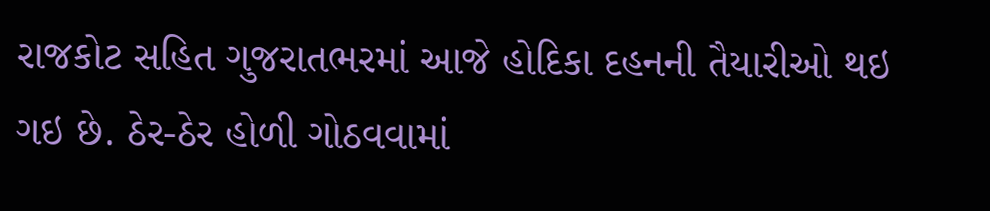રાજકોટ સહિત ગુજરાતભરમાં આજે હોદિકા દહનની તૈયારીઓ થઇ ગઇ છે. ઠેર-ઠેર હોળી ગોઠવવામાં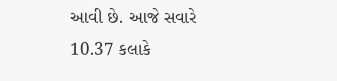આવી છે. આજે સવારે 10.37 કલાકે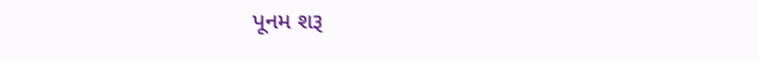પૂનમ શરૂ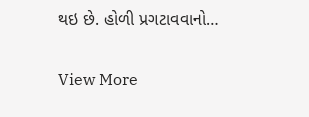થઇ છે. હોળી પ્રગટાવવાનો…

View More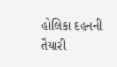હોલિકા દહનની તૈયારી